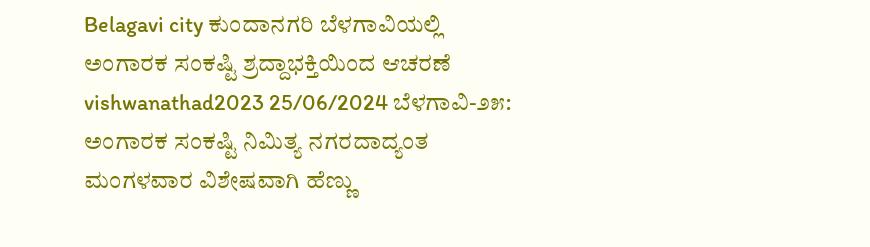Belagavi city ಕುಂದಾನಗರಿ ಬೆಳಗಾವಿಯಲ್ಲಿ ಅಂಗಾರಕ ಸಂಕಷ್ಟಿ ಶ್ರದ್ದಾಭಕ್ತಿಯಿಂದ ಆಚರಣೆ vishwanathad2023 25/06/2024 ಬೆಳಗಾವಿ-೨೫: ಅಂಗಾರಕ ಸಂಕಷ್ಟಿ ನಿಮಿತ್ಯ ನಗರದಾದ್ಯಂತ ಮಂಗಳವಾರ ವಿಶೇಷವಾಗಿ ಹೆಣ್ಣು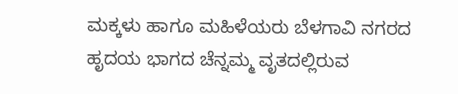ಮಕ್ಕಳು ಹಾಗೂ ಮಹಿಳೆಯರು ಬೆಳಗಾವಿ ನಗರದ ಹೃದಯ ಭಾಗದ ಚೆನ್ನಮ್ಮ ವೃತದಲ್ಲಿರುವ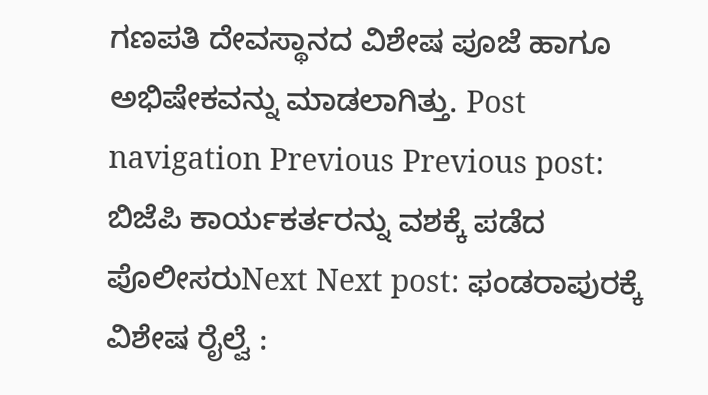ಗಣಪತಿ ದೇವಸ್ಥಾನದ ವಿಶೇಷ ಪೂಜೆ ಹಾಗೂ ಅಭಿಷೇಕವನ್ನು ಮಾಡಲಾಗಿತ್ತು. Post navigation Previous Previous post: ಬಿಜೆಪಿ ಕಾರ್ಯಕರ್ತರನ್ನು ವಶಕ್ಕೆ ಪಡೆದ ಪೊಲೀಸರುNext Next post: ಫಂಡರಾಪುರಕ್ಕೆ ವಿಶೇಷ ರೈಲ್ವೆ :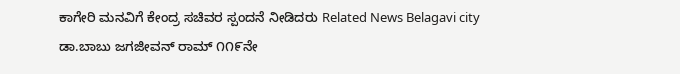ಕಾಗೇರಿ ಮನವಿಗೆ ಕೇಂದ್ರ ಸಚಿವರ ಸ್ಪಂದನೆ ನೀಡಿದರು Related News Belagavi city ಡಾ.ಬಾಬು ಜಗಜೀವನ್ ರಾಮ್ ೧೧೯ನೇ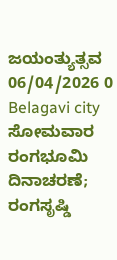ಜಯಂತ್ಯುತ್ಸವ 06/04/2026 0 Belagavi city ಸೋಮವಾರ ರಂಗಭೂಮಿ ದಿನಾಚರಣೆ; ರಂಗಸೃಷ್ಡಿ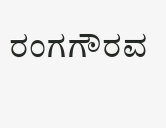ರಂಗಗೌರವ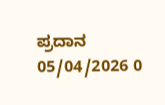ಪ್ರದಾನ 05/04/2026 0